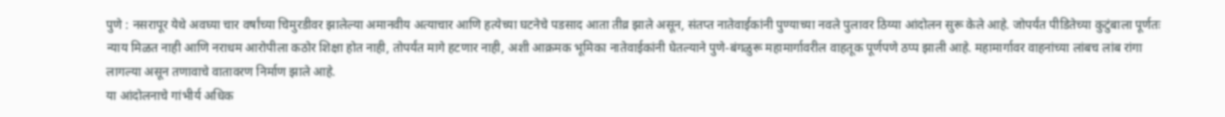पुणे : नसरापूर येथे अवघ्या चार वर्षांच्या चिमुरडीवर झालेल्या अमानवीय अत्याचार आणि हत्येच्या घटनेचे पडसाद आता तीव्र झाले असून, संतप्त नातेवाईकांनी पुण्याच्या नवले पुलावर ठिय्या आंदोलन सुरू केले आहे. जोपर्यंत पीडितेच्या कुटुंबाला पूर्णतः न्याय मिळत नाही आणि नराधम आरोपीला कठोर शिक्षा होत नाही, तोपर्यंत मागे हटणार नाही, अशी आक्रमक भूमिका नातेवाईकांनी घेतल्याने पुणे-बंगळुरू महामार्गावरील वाहतूक पूर्णपणे ठप्प झाली आहे. महामार्गावर वाहनांच्या लांबच लांब रांगा लागल्या असून तणावाचे वातावरण निर्माण झाले आहे.
या आंदोलनाचे गांभीर्य अधिक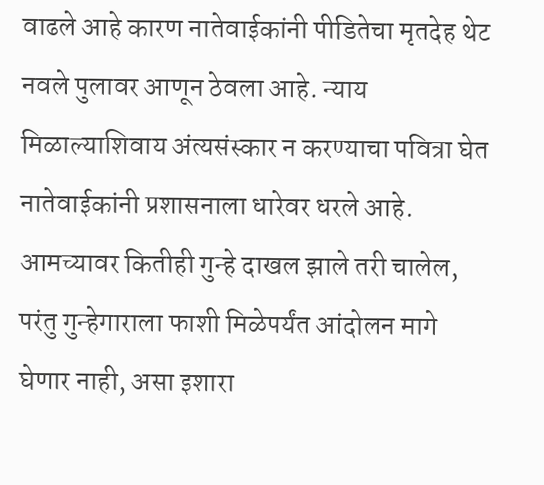वाढले आहे कारण नातेवाईकांनी पीडितेचा मृतदेह थेट नवले पुलावर आणून ठेवला आहे. न्याय मिळाल्याशिवाय अंत्यसंस्कार न करण्याचा पवित्रा घेत नातेवाईकांनी प्रशासनाला धारेवर धरले आहे. आमच्यावर कितीही गुन्हे दाखल झाले तरी चालेल, परंतु गुन्हेगाराला फाशी मिळेपर्यंत आंदोलन मागे घेणार नाही, असा इशारा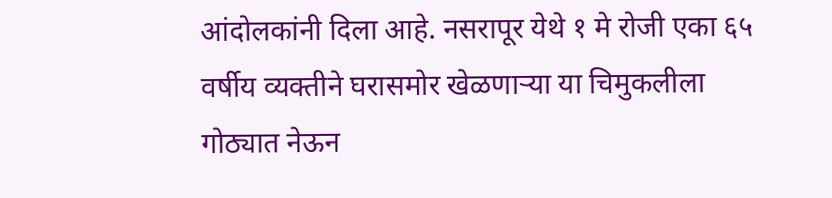आंदोलकांनी दिला आहे. नसरापूर येथे १ मे रोजी एका ६५ वर्षीय व्यक्तीने घरासमोर खेळणाऱ्या या चिमुकलीला गोठ्यात नेऊन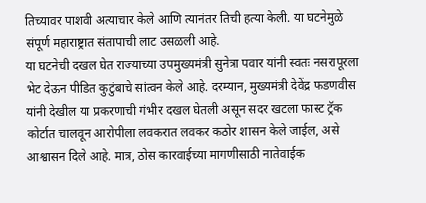तिच्यावर पाशवी अत्याचार केले आणि त्यानंतर तिची हत्या केली. या घटनेमुळे संपूर्ण महाराष्ट्रात संतापाची लाट उसळली आहे.
या घटनेची दखल घेत राज्याच्या उपमुख्यमंत्री सुनेत्रा पवार यांनी स्वतः नसरापूरला भेट देऊन पीडित कुटुंबाचे सांत्वन केले आहे. दरम्यान, मुख्यमंत्री देवेंद्र फडणवीस यांनी देखील या प्रकरणाची गंभीर दखल घेतली असून सदर खटला फास्ट ट्रॅक कोर्टात चालवून आरोपीला लवकरात लवकर कठोर शासन केले जाईल, असे आश्वासन दिले आहे. मात्र, ठोस कारवाईच्या मागणीसाठी नातेवाईक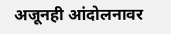अजूनही आंदोलनावर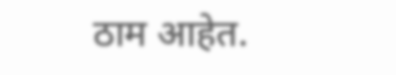ठाम आहेत.